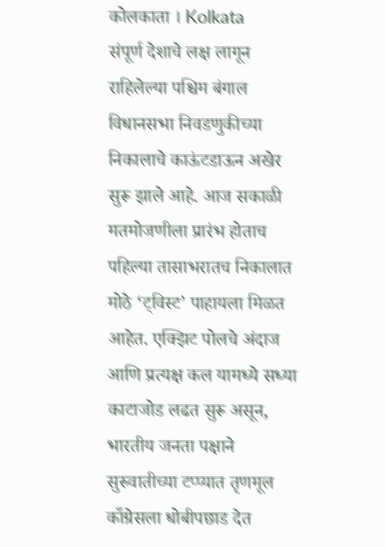कोलकाता । Kolkata
संपूर्ण देशाचे लक्ष लागून राहिलेल्या पश्चिम बंगाल विधानसभा निवडणुकीच्या निकालाचे काऊंटडाऊन अखेर सुरू झाले आहे. आज सकाळी मतमोजणीला प्रारंभ होताच पहिल्या तासाभरातच निकालात मोठे ‘ट्विस्ट’ पाहायला मिळत आहेत. एक्झिट पोलचे अंदाज आणि प्रत्यक्ष कल यामध्ये सध्या काटाजोड लढत सुरू असून, भारतीय जनता पक्षाने सुरुवातीच्या टप्प्यात तृणमूल काँग्रेसला धोबीपछाड देत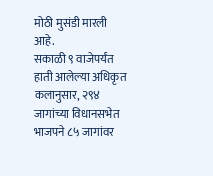मोठी मुसंडी मारली आहे.
सकाळी ९ वाजेपर्यंत हाती आलेल्या अधिकृत कलानुसार, २९४ जागांच्या विधानसभेत भाजपने ८५ जागांवर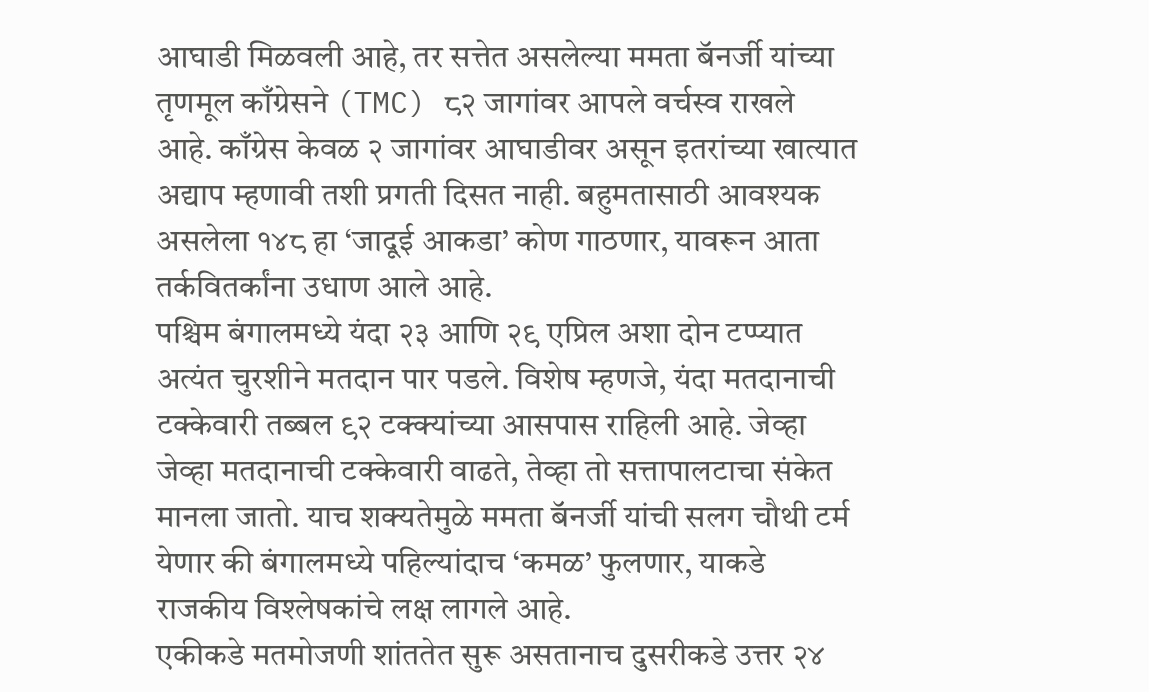आघाडी मिळवली आहे, तर सत्तेत असलेल्या ममता बॅनर्जी यांच्या तृणमूल काँग्रेसने (TMC) ८२ जागांवर आपले वर्चस्व राखले आहे. काँग्रेस केवळ २ जागांवर आघाडीवर असून इतरांच्या खात्यात अद्याप म्हणावी तशी प्रगती दिसत नाही. बहुमतासाठी आवश्यक असलेला १४८ हा ‘जादूई आकडा’ कोण गाठणार, यावरून आता तर्कवितर्कांना उधाण आले आहे.
पश्चिम बंगालमध्ये यंदा २३ आणि २९ एप्रिल अशा दोन टप्प्यात अत्यंत चुरशीने मतदान पार पडले. विशेष म्हणजे, यंदा मतदानाची टक्केवारी तब्बल ९२ टक्क्यांच्या आसपास राहिली आहे. जेव्हा जेव्हा मतदानाची टक्केवारी वाढते, तेव्हा तो सत्तापालटाचा संकेत मानला जातो. याच शक्यतेमुळे ममता बॅनर्जी यांची सलग चौथी टर्म येणार की बंगालमध्ये पहिल्यांदाच ‘कमळ’ फुलणार, याकडे राजकीय विश्लेषकांचे लक्ष लागले आहे.
एकीकडे मतमोजणी शांततेत सुरू असतानाच दुसरीकडे उत्तर २४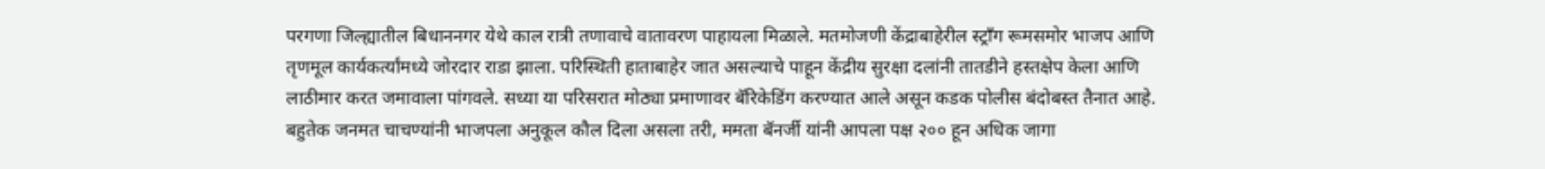परगणा जिल्ह्यातील बिधाननगर येथे काल रात्री तणावाचे वातावरण पाहायला मिळाले. मतमोजणी केंद्राबाहेरील स्ट्रॉंग रूमसमोर भाजप आणि तृणमूल कार्यकर्त्यांमध्ये जोरदार राडा झाला. परिस्थिती हाताबाहेर जात असल्याचे पाहून केंद्रीय सुरक्षा दलांनी तातडीने हस्तक्षेप केला आणि लाठीमार करत जमावाला पांगवले. सध्या या परिसरात मोठ्या प्रमाणावर बॅरिकेडिंग करण्यात आले असून कडक पोलीस बंदोबस्त तैनात आहे.
बहुतेक जनमत चाचण्यांनी भाजपला अनुकूल कौल दिला असला तरी, ममता बॅनर्जी यांनी आपला पक्ष २०० हून अधिक जागा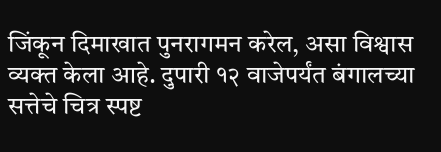जिंकून दिमाखात पुनरागमन करेल, असा विश्वास व्यक्त केला आहे. दुपारी १२ वाजेपर्यंत बंगालच्या सत्तेचे चित्र स्पष्ट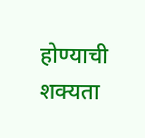होण्याची शक्यता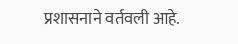प्रशासनाने वर्तवली आहे.